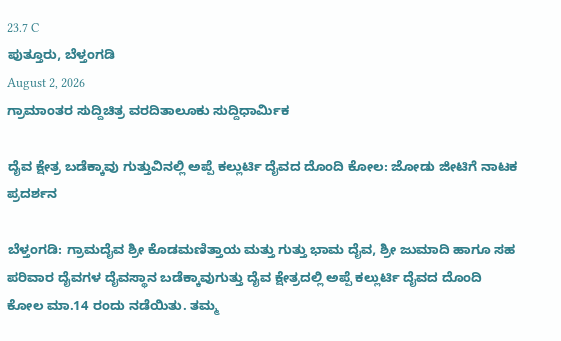23.7 C
ಪುತ್ತೂರು, ಬೆಳ್ತಂಗಡಿ
August 2, 2026
ಗ್ರಾಮಾಂತರ ಸುದ್ದಿಚಿತ್ರ ವರದಿತಾಲೂಕು ಸುದ್ದಿಧಾರ್ಮಿಕ

ದೈವ ಕ್ಷೇತ್ರ ಬಡೆಕ್ಕಾವು ಗುತ್ತುವಿನಲ್ಲಿ ಅಪ್ಪೆ ಕಲ್ಲುರ್ಟಿ ದೈವದ ದೊಂದಿ ಕೋಲ: ಜೋಡು ಜೀಟಿಗೆ ನಾಟಕ ಪ್ರದರ್ಶನ

ಬೆಳ್ತಂಗಡಿ: ಗ್ರಾಮದೈವ ಶ್ರೀ ಕೊಡಮಣಿತ್ತಾಯ ಮತ್ತು ಗುತ್ತು ಭಾಮ ದೈವ, ಶ್ರೀ ಜುಮಾದಿ ಹಾಗೂ ಸಹ
ಪರಿವಾರ ದೈವಗಳ ದೈವಸ್ಥಾನ ಬಡೆಕ್ಕಾವುಗುತ್ತು ದೈವ ಕ್ಷೇತ್ರದಲ್ಲಿ ಅಪ್ಪೆ ಕಲ್ಲುರ್ಟಿ ದೈವದ ದೊಂದಿ ಕೋಲ ಮಾ.14 ರಂದು ನಡೆಯಿತು. ತಮ್ಮ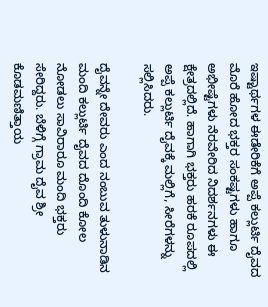ಇಷ್ಟಾರ್ಥಗಳ ಈಡೇರಿಕೆಗೆ ಅಪ್ಪೆ ಕಲ್ಲುರ್ಟಿ ದೈವದ ಮೊರೆ ಹೋದ ಭಕ್ತರ ಸಂಕಷ್ಟಗಳು ಹಾಗೂ ಅಭೀಷ್ಟೆಗಳು ನೆರವೇರಿದ ನಿದರ್ಶನಗಳು ಈ ಕ್ಷೇತ್ರದಲ್ಲಿದೆ. ಹಾಗಾಗಿ ಭಕ್ತರು ಹರಕೆ ರೂಪದಲ್ಲಿ ಅಪ್ಪೆ ಕಲ್ಲುರ್ಟಿ ದೈವಕ್ಕೆ ಮಲ್ಲಿಗೆ, ಸೀರೆಗಳನ್ನು ಸಲ್ಲಿಸಿದರು.

ದೈವನ್ನೇ ದೇವರು ಎಂದ ನಂಬುವ ತುಳುನಾಡಿನ ಮಂದಿ ಕಲ್ಲುರ್ಟಿ ದೈವದ ದೊಂದಿ ಕೋಲ ನೋಡಲು ಸಾವಿರಾರೂ ಮಂದಿ ಭಕ್ತರು ಸೇರಿದ್ದರು. ಬೆಳಿಗ್ಗೆ ಗ್ರಾಮ ದೈವ ಶ್ರೀ ಕೊಡಮಣಿತ್ತಾಯ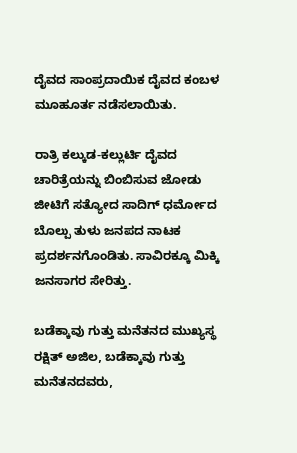ದೈವದ ಸಾಂಪ್ರದಾಯಿಕ ದೈವದ ಕಂಬಳ ಮೂಹೂರ್ತ ನಡೆಸಲಾಯಿತು.

ರಾತ್ರಿ ಕಲ್ಕುಡ-ಕಲ್ಲುರ್ಟಿ ದೈವದ ಚಾರಿತ್ರೆಯನ್ನು ಬಿಂಬಿಸುವ ಜೋಡು ಜೀಟಿಗೆ ಸತ್ಯೋದ ಸಾದಿಗ್ ಧರ್ಮೋದ ಬೊಲ್ಪು ತುಳು ಜನಪದ ನಾಟಕ ಪ್ರದರ್ಶನಗೊಂಡಿತು. ಸಾವಿರಕ್ಕೂ ಮಿಕ್ಕಿ ಜನಸಾಗರ ಸೇರಿತ್ತು.

ಬಡೆಕ್ಕಾವು ಗುತ್ತು ಮನೆತನದ ಮುಖ್ಯಸ್ಥ ರಕ್ಷಿತ್ ಅಜಿಲ, ಬಡೆಕ್ಕಾವು ಗುತ್ತು ಮನೆತನದವರು,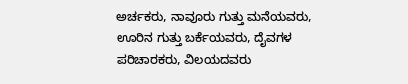ಅರ್ಚಕರು, ನಾವೂರು ಗುತ್ತು ಮನೆಯವರು, ಊರಿನ ಗುತ್ತು ಬರ್ಕೆಯವರು, ದೈವಗಳ ಪರಿಚಾರಕರು, ವಿಲಯದವರು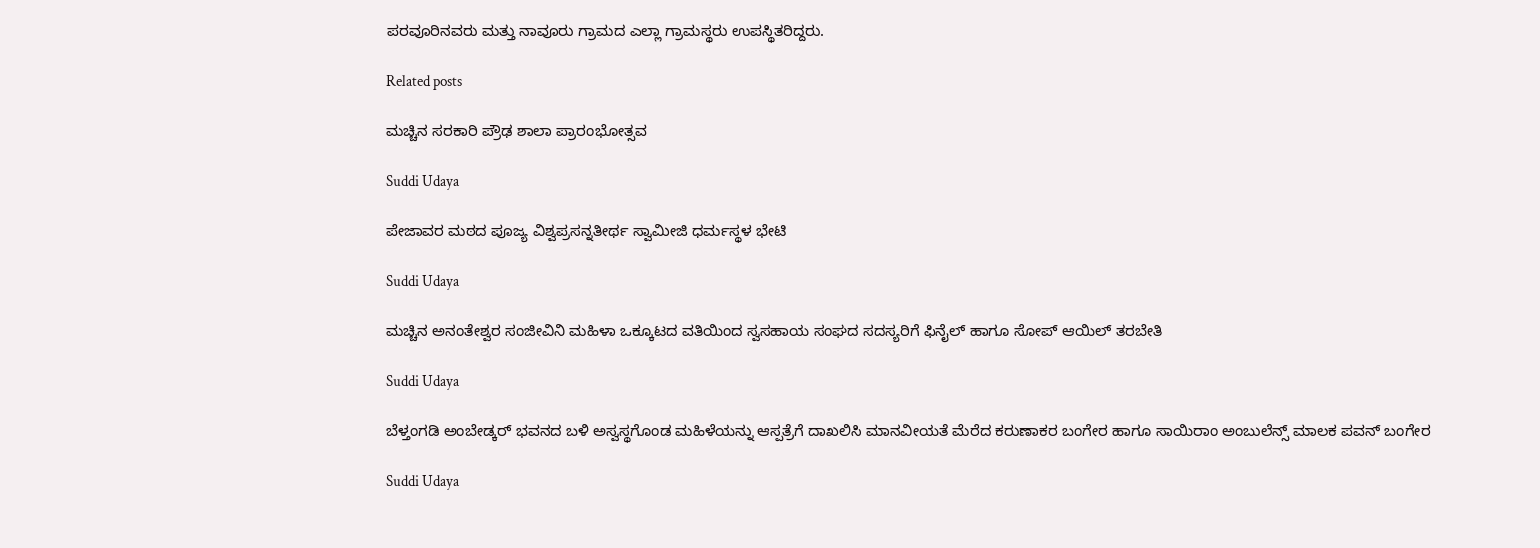ಪರವೂರಿನವರು ಮತ್ತು ನಾವೂರು ಗ್ರಾಮದ ಎಲ್ಲಾ ಗ್ರಾಮಸ್ಥರು ಉಪಸ್ಥಿತರಿದ್ದರು.

Related posts

ಮಚ್ಚಿನ ಸರಕಾರಿ ಪ್ರೌಢ ಶಾಲಾ ಪ್ರಾರಂಭೋತ್ಸವ

Suddi Udaya

ಪೇಜಾವರ ಮಠದ ಪೂಜ್ಯ ವಿಶ್ವಪ್ರಸನ್ನತೀರ್ಥ ಸ್ವಾಮೀಜಿ ಧರ್ಮಸ್ಥಳ ಭೇಟಿ

Suddi Udaya

ಮಚ್ಚಿನ ಅನಂತೇಶ್ವರ ಸಂಜೀವಿನಿ ಮಹಿಳಾ ಒಕ್ಕೂಟದ ವತಿಯಿಂದ ಸ್ವಸಹಾಯ ಸಂಘದ ಸದಸ್ಯರಿಗೆ ಫಿನೈಲ್ ಹಾಗೂ ಸೋಪ್ ಆಯಿಲ್ ತರಬೇತಿ

Suddi Udaya

ಬೆಳ್ತಂಗಡಿ ಅಂಬೇಡ್ಕರ್ ಭವನದ ಬಳಿ ಅಸ್ವಸ್ಥಗೊಂಡ ಮಹಿಳೆಯನ್ನು ಆಸ್ಪತ್ರೆಗೆ ದಾಖಲಿಸಿ ಮಾನವೀಯತೆ ಮೆರೆದ ಕರುಣಾಕರ ಬಂಗೇರ ಹಾಗೂ ಸಾಯಿರಾಂ ಅಂಬುಲೆನ್ಸ್ ಮಾಲಕ ಪವನ್ ಬಂಗೇರ

Suddi Udaya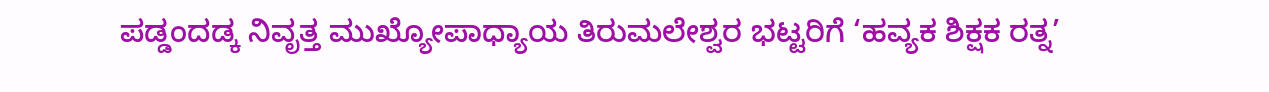ಪಡ್ಡಂದಡ್ಕ ನಿವೃತ್ತ ಮುಖ್ಯೋಪಾಧ್ಯಾಯ ತಿರುಮಲೇಶ್ವರ ಭಟ್ಟರಿಗೆ ‘ಹವ್ಯಕ ಶಿಕ್ಷಕ ರತ್ನ’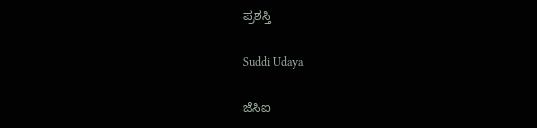ಪ್ರಶಸ್ತಿ

Suddi Udaya

ಜೆಸಿಐ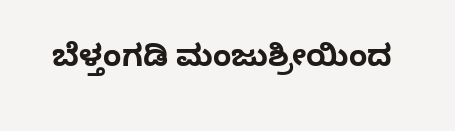ಬೆಳ್ತಂಗಡಿ ಮಂಜುಶ್ರೀಯಿಂದ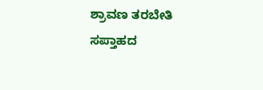ಶ್ರಾವಣ ತರಬೇತಿ ಸಪ್ತಾಹದ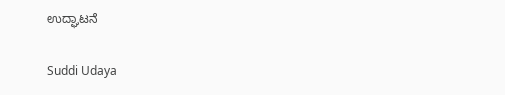ಉದ್ಘಾಟನೆ

Suddi Udaya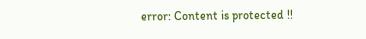error: Content is protected !!